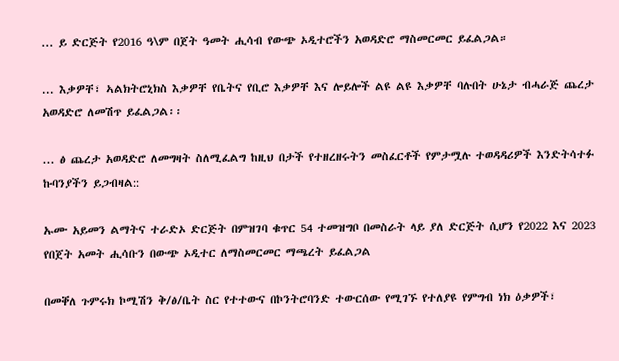... ይ ድርጅት የ2016 ዓ\ም በጀት ዓመት ሒሳብ የውጭ ኦዲተሮችን አወዳድሮ ማስመርመር ይፈልጋል።

... እቃዎቸ፣ ኣልክትሮኒክስ እቃዎቸ የቤትና የቢሮ እቃዎቸ እና ሎይሎች ልዩ ልዩ እቃዎቸ ባሉበት ሁኔታ ብሓራጅ ጨረታ አወዳድሮ ለመሽጥ ይፈልጋል፡፡

... ፅ ጨረታ አወዳድሮ ለመግዛት ስለሚፈልግ ከዚህ በታች የተዘረዘሩትን መስፈርቶች የምታሟሉ ተወዳዳሪዎች እንድትሳተፉ ኩባንያችን ይጋብዛል::

ኡሙ አይመን ልማትና ተራድኦ ድርጅት በምዝገባ ቁጥር 54 ተመዝግቦ በመስራት ላይ ያለ ድርጅት ሲሆን የ2022 እና 2023 የበጀት አመት ሒሳቡን በውጭ ኦዲተር ለማስመርመር ማጫረት ይፈልጋል

በመቐለ ጉምሩክ ኮሚሽን ቅ/ፅ/ቤት ስር የተተውና በኮንትሮባንድ ተውርሰው የሚገኙ የተለያዩ የምግብ ነክ ዕቃዎች፣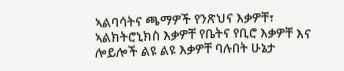ኣልባሳትና ጫማዎች የንጽህና እቃዎቸ፣ ኣልክትሮኒክስ እቃዎቸ የቤትና የቢሮ እቃዎቸ እና ሎይሎች ልዩ ልዩ እቃዎቸ ባሉበት ሁኔታ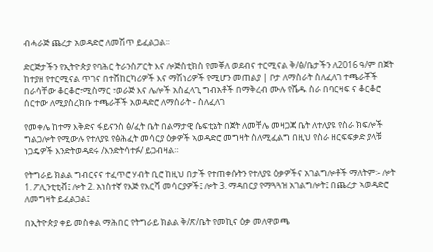ብሓራጅ ጨረታ አወዳድሮ ለመሽጥ ይፈልጋል፡፡

ድርጅታችን የኢትዮጵያ የባሕር ትራንስፖርት እና ሎጅስቲክስ የመቐለ ወደብና ተርሚናል ቅ/ፅ/ቤታችን ለ2016 ዓ/ም በጀት ከተያዘ የተርሚናል ጥገና በተሸከርካሪዎች እና ማሽነሪዎች የሚሆን መጠልያ | ቦታ ለማስራት ስለፈለገ ተጫራቾች በራሳቸው ቆርቆሮ፣ሚስማር ፣ወራጅ እና ሌሎች አስፈላጊ ግብአቶች በማቅረብ ሙሉ የሼዱ ስራ በባርዛፍ ና ቆርቆሮ ሰርተው ለሚያስረክቡ ተጫራቾች አወዳድሮ ለማሰራት - ስለፈለገ

የመቀሌ ከተማ እቅድና ፋይናንስ ፅ/ፈት ቤት በልማታዊ ሴፍቲኔት በጀት ለመቸሌ መዛጋጃ ቤት ለተለያዩ የስራ ክፍሎች ግልጋሎት የሚውሉ የተለያዩ የፅሕፈት መሳርያ ዕቃዎች ኣወዳድሮ መግዛት ስለሚፈልግ በዚህ የስራ ዘርፍፍቃድ ያላቹ ነጋዴዎች እንድትወዳደሩ /እንድትሳተፉ/ ይጋብዛል።

የትግራይ ክልል ግብርናና ተፈጥሮ ሃብት ቢሮ ከዚህ በታች የተጠቀሱትን የተለያዩ ዕቃዎችና አገልግሎቶች ማለትም፡- ሎት 1. ፖሊንቲቲቭ፤ ሎት 2. አነስተኛ የእጅ የእርሻ መሳርያዎች፤ ሎት 3. ማዳበርያ የማጓጓዝ አገልግሎት፤ በጨረታ ኣወዳድሮ ለመግዛት ይፈልጋል፤

በኢትዮጵያ ቀይ መስቀል ማሕበር የትግራይ ክልል ቅ/ጽ/ቤት የመኪና ዕቃ መለዋወጫ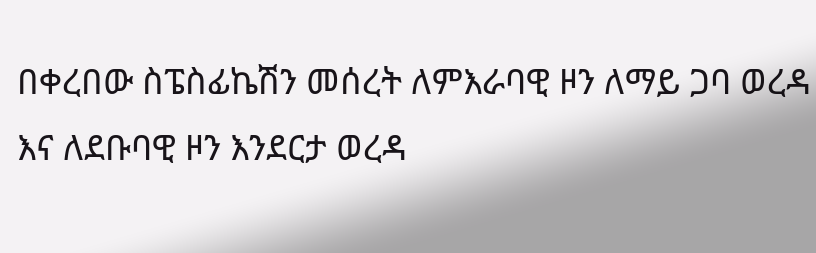በቀረበው ስፔስፊኬሽን መሰረት ለምእራባዊ ዞን ለማይ ጋባ ወረዳ እና ለደቡባዊ ዞን እንደርታ ወረዳ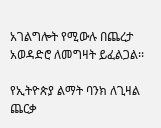አገልግሎት የሚውሉ በጨረታ አወዳድሮ ለመግዛት ይፈልጋል፡፡

የኢትዮጵያ ልማት ባንክ ለጊዛል ጨርቃ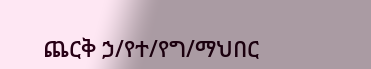ጨርቅ ኃ/የተ/የግ/ማህበር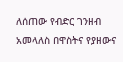ለሰጠው የብድር ገንዘብ አመላለስ በዋስትና የያዘውና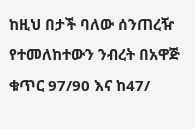ከዚህ በታች ባለው ሰንጠረዥ የተመለከተውን ንብረት በአዋጅ ቁጥር 97/90 እና ከ47/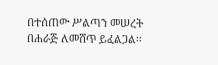በተሰጠው ሥልጣን መሠረት በሐራጅ ለመሸጥ ይፈልጋል፡፡